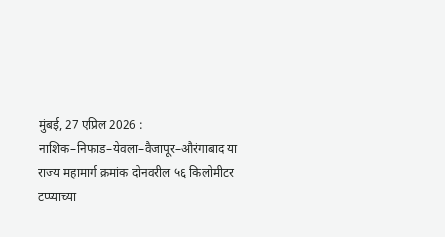मुंबई, 27 एप्रिल 2026 : नाशिक–निफाड–येवला–वैजापूर–औरंगाबाद या राज्य महामार्ग क्रमांक दोनवरील ५६ किलोमीटर टप्प्याच्या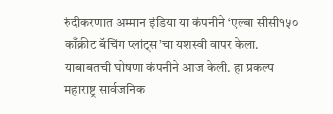रुंदीकरणात अम्मान इंडिया या कंपनीने ‘एल्बा सीसी१५० काँक्रीट बॅचिंग प्लांट्स’चा यशस्वी वापर केला. याबाबतची घोषणा कंपनीने आज केली. हा प्रकल्प महाराष्ट्र सार्वजनिक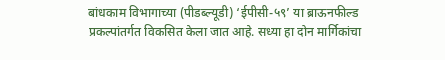बांधकाम विभागाच्या (पीडब्ल्यूडी) ‘ईपीसी-५९’ या ब्राऊनफील्ड प्रकल्पांतर्गत विकसित केला जात आहे. सध्या हा दोन मार्गिकांचा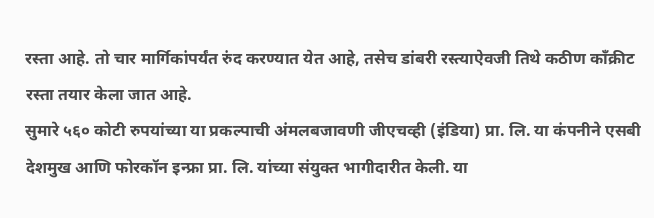रस्ता आहे. तो चार मार्गिकांपर्यंत रुंद करण्यात येत आहे, तसेच डांबरी रस्त्याऐवजी तिथे कठीण काँक्रीट रस्ता तयार केला जात आहे.
सुमारे ५६० कोटी रुपयांच्या या प्रकल्पाची अंमलबजावणी जीएचव्ही (इंडिया) प्रा. लि. या कंपनीने एसबी देशमुख आणि फोरकॉन इन्फ्रा प्रा. लि. यांच्या संयुक्त भागीदारीत केली. या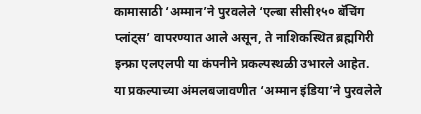कामासाठी ‘अम्मान’ने पुरवलेले ‘एल्बा सीसी१५० बॅचिंग प्लांट्स’ वापरण्यात आले असून, ते नाशिकस्थित ब्रह्मगिरी इन्फ्रा एलएलपी या कंपनीने प्रकल्पस्थळी उभारले आहेत.
या प्रकल्पाच्या अंमलबजावणीत ‘अम्मान इंडिया’ने पुरवलेले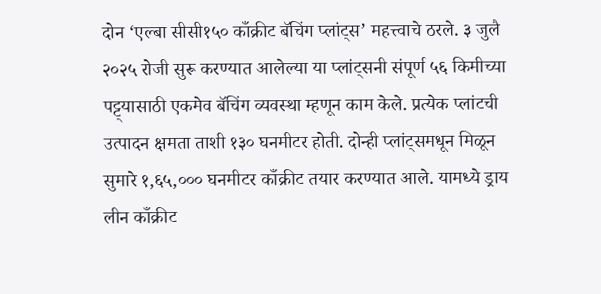दोन ‘एल्बा सीसी१५० काँक्रीट बॅचिंग प्लांट्स’ महत्त्वाचे ठरले. ३ जुलै २०२५ रोजी सुरू करण्यात आलेल्या या प्लांट्सनी संपूर्ण ५६ किमीच्या पट्ट्यासाठी एकमेव बॅचिंग व्यवस्था म्हणून काम केले. प्रत्येक प्लांटची उत्पादन क्षमता ताशी १३० घनमीटर होती. दोन्ही प्लांट्समधून मिळून सुमारे १,६५,००० घनमीटर काँक्रीट तयार करण्यात आले. यामध्ये ड्राय लीन काँक्रीट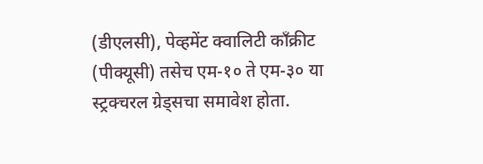(डीएलसी), पेव्हमेंट क्वालिटी काँक्रीट (पीक्यूसी) तसेच एम-१० ते एम-३० या स्ट्रक्चरल ग्रेड्सचा समावेश होता.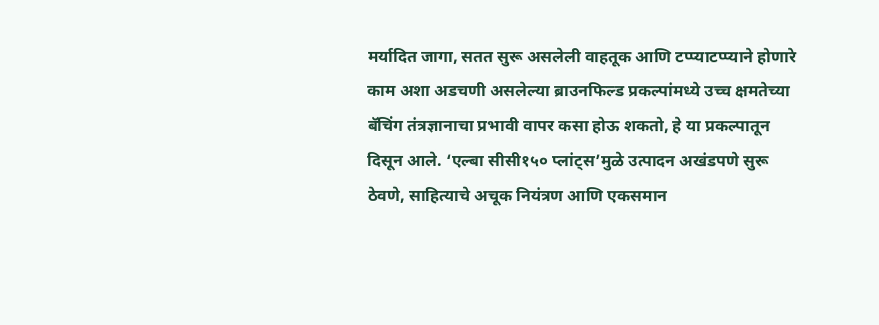मर्यादित जागा, सतत सुरू असलेली वाहतूक आणि टप्प्याटप्प्याने होणारे काम अशा अडचणी असलेल्या ब्राउनफिल्ड प्रकल्पांमध्ये उच्च क्षमतेच्या बॅचिंग तंत्रज्ञानाचा प्रभावी वापर कसा होऊ शकतो, हे या प्रकल्पातून दिसून आले. ‘एल्बा सीसी१५० प्लांट्स’मुळे उत्पादन अखंडपणे सुरू ठेवणे, साहित्याचे अचूक नियंत्रण आणि एकसमान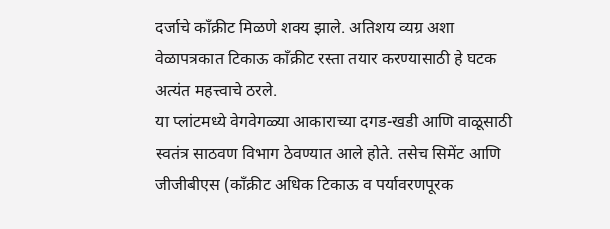दर्जाचे काँक्रीट मिळणे शक्य झाले. अतिशय व्यग्र अशा वेळापत्रकात टिकाऊ काँक्रीट रस्ता तयार करण्यासाठी हे घटक अत्यंत महत्त्वाचे ठरले.
या प्लांटमध्ये वेगवेगळ्या आकाराच्या दगड-खडी आणि वाळूसाठी स्वतंत्र साठवण विभाग ठेवण्यात आले होते. तसेच सिमेंट आणि जीजीबीएस (काँक्रीट अधिक टिकाऊ व पर्यावरणपूरक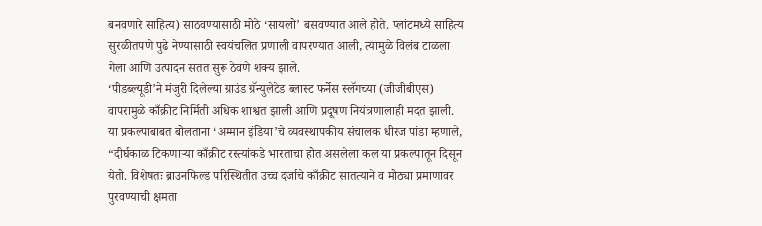बनवणारे साहित्य) साठवण्यासाठी मोठे ‘सायलो’ बसवण्यात आले होते. प्लांटमध्ये साहित्य सुरळीतपणे पुढे नेण्यासाठी स्वयंचलित प्रणाली वापरण्यात आली, त्यामुळे विलंब टाळला गेला आणि उत्पादन सतत सुरू ठेवणे शक्य झाले.
‘पीडब्ल्यूडी’ने मंजुरी दिलेल्या ग्राउंड ग्रॅन्युलेटेड ब्लास्ट फर्नेस स्लॅगच्या (जीजीबीएस) वापरामुळे काँक्रीट निर्मिती अधिक शाश्वत झाली आणि प्रदूषण नियंत्रणालाही मदत झाली.
या प्रकल्पाबाबत बोलताना ‘अम्मान इंडिया’चे व्यवस्थापकीय संचालक धीरज पांडा म्हणाले, “दीर्घकाळ टिकणाऱ्या काँक्रीट रस्त्यांकडे भारताचा होत असलेला कल या प्रकल्पातून दिसून येतो. विशेषतः ब्राउनफिल्ड परिस्थितीत उच्च दर्जाचे काँक्रीट सातत्याने व मोठ्या प्रमाणावर पुरवण्याची क्षमता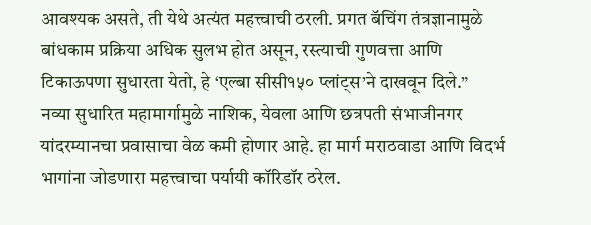आवश्यक असते, ती येथे अत्यंत महत्त्वाची ठरली. प्रगत बॅचिंग तंत्रज्ञानामुळे बांधकाम प्रक्रिया अधिक सुलभ होत असून, रस्त्याची गुणवत्ता आणि टिकाऊपणा सुधारता येतो, हे ‘एल्बा सीसी१५० प्लांट्स’ने दाखवून दिले.”
नव्या सुधारित महामार्गामुळे नाशिक, येवला आणि छत्रपती संभाजीनगर यांदरम्यानचा प्रवासाचा वेळ कमी होणार आहे. हा मार्ग मराठवाडा आणि विदर्भ भागांना जोडणारा महत्त्वाचा पर्यायी कॉरिडॉर ठरेल.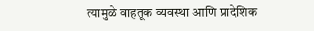त्यामुळे वाहतूक व्यवस्था आणि प्रादेशिक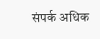संपर्क अधिक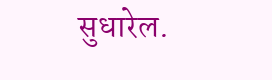सुधारेल.